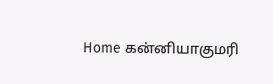Home கன்னியாகுமரி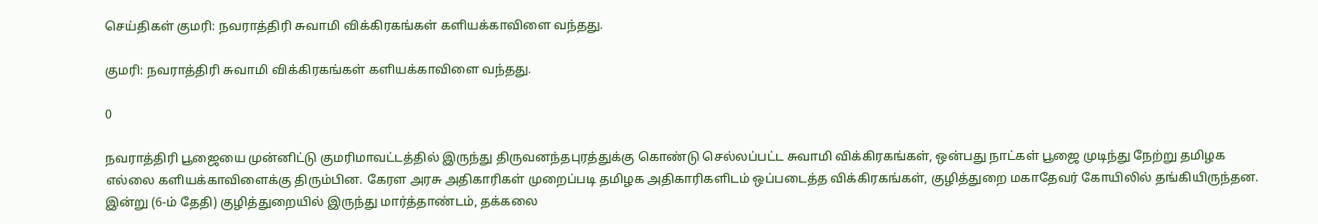செய்திகள் குமரி: நவராத்திரி சுவாமி விக்கிரகங்கள் களியக்காவிளை வந்தது.

குமரி: நவராத்திரி சுவாமி விக்கிரகங்கள் களியக்காவிளை வந்தது.

0

நவராத்திரி பூஜையை முன்னிட்டு குமரிமாவட்டத்தில் இருந்து திருவனந்தபுரத்துக்கு கொண்டு செல்லப்பட்ட சுவாமி விக்கிரகங்கள், ஒன்பது நாட்கள் பூஜை முடிந்து நேற்று தமிழக எல்லை களியக்காவிளைக்கு திரும்பின. கேரள அரசு அதிகாரிகள் முறைப்படி தமிழக அதிகாரிகளிடம் ஒப்படைத்த விக்கிரகங்கள், குழித்துறை மகாதேவர் கோயிலில் தங்கியிருந்தன. இன்று (6-ம் தேதி) குழித்துறையில் இருந்து மார்த்தாண்டம், தக்கலை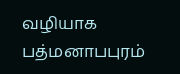வழியாக பத்மனாபபுரம்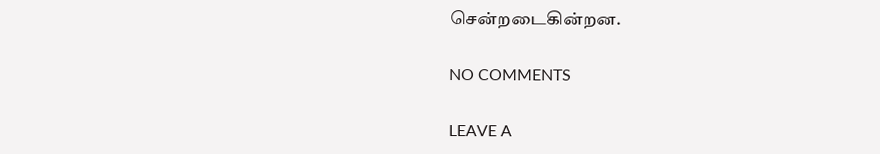சென்றடைகின்றன.

NO COMMENTS

LEAVE A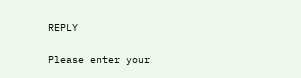REPLY

Please enter your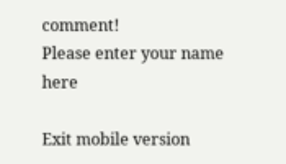comment!
Please enter your name here

Exit mobile version